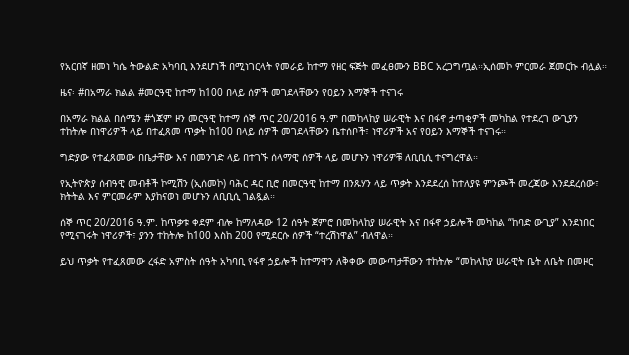የአርበኛ ዘመነ ካሴ ትውልድ አካባቢ እንደሆነች በሚነገርላት የመራይ ከተማ የዘር ፍጅት መፈፀሙን BBC አረጋግጧል።ኢሰመኮ ምርመራ ጀመርኩ ብሏል።

ዜና፡ #በአማራ ክልል #መርዓዊ ከተማ ከ100 በላይ ሰዎች መገደላቸውን የዐይን እማኞች ተናገሩ

በአማራ ክልል በሰሜን #ጎጃም ዞን መርዓዊ ከተማ ሰኞ ጥር 20/2016 ዓ.ም በመከላከያ ሠራዊት እና በፋኖ ታጣቂዎች መካከል የተደረገ ውጊያን ተከትሎ በነዋሪዎች ላይ በተፈጸመ ጥቃት ከ100 በላይ ሰዎች መገደላቸውን ቤተሰቦች፣ ነዋሪዎች አና የዐይን እማኞች ተናገሩ።

ግድያው የተፈጸመው በቤታቸው እና በመንገድ ላይ በተገኙ ሰላማዊ ሰዎች ላይ መሆኑን ነዋሪዎቹ ለቢቢሲ ተናግረዋል።

የኢትዮጵያ ሰብዓዊ መብቶች ኮሚሽን (ኢሰመኮ) ባሕር ዳር ቢሮ በመርዓዊ ከተማ በንጹሃን ላይ ጥቃት እንደደረሰ ከተለያዩ ምንጮች መረጃው እንደደረሰው፣ ክትትል እና ምርመራም እያከናወነ መሆኑን ለቢቢሲ ገልጿል።

ሰኞ ጥር 20/2016 ዓ.ም. ከጥቃቱ ቀደም ብሎ ከማለዳው 12 ሰዓት ጀምሮ በመከላከያ ሠራዊት እና በፋኖ ኃይሎች መካከል “ከባድ ውጊያ” እንደነበር የሚናገሩት ነዋሪዎች፣ ያንን ተከትሎ ከ100 እስከ 200 የሚደርሱ ሰዎች “ተረሽነዋል” ብለዋል።

ይህ ጥቃት የተፈጸመው ረፋድ አምስት ሰዓት አካባቢ የፋኖ ኃይሎች ከተማዋን ለቅቀው መውጣታቸውን ተከትሎ “መከላከያ ሠራዊት ቤት ለቤት በመዞር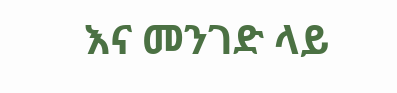እና መንገድ ላይ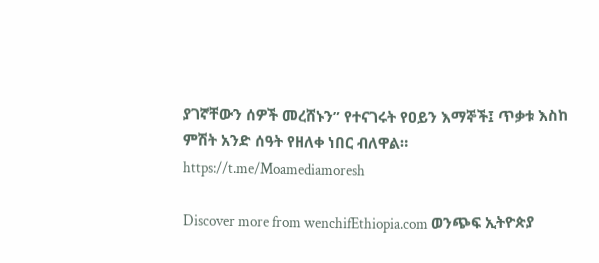ያገኛቸውን ሰዎች መረሸኑን” የተናገሩት የዐይን እማኞች፤ ጥቃቱ እስከ ምሽት አንድ ሰዓት የዘለቀ ነበር ብለዋል።
https://t.me/Moamediamoresh

Discover more from wenchifEthiopia.com ወንጭፍ ኢትዮጵያ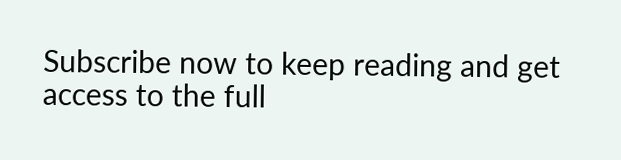Subscribe now to keep reading and get access to the full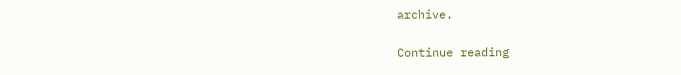archive.

Continue reading